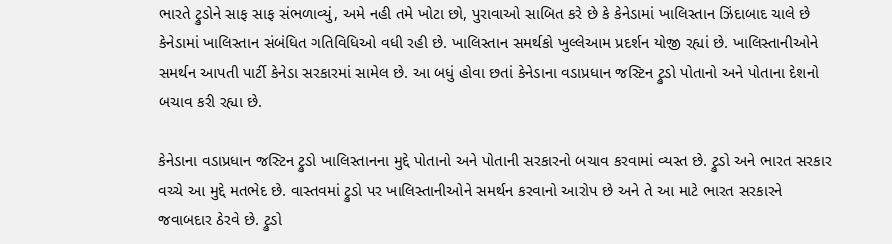ભારતે ટ્રુડોને સાફ સાફ સંભળાવ્યું, અમે નહી તમે ખોટા છો, પુરાવાઓ સાબિત કરે છે કે કેનેડામાં ખાલિસ્તાન ઝિંદાબાદ ચાલે છે
કેનેડામાં ખાલિસ્તાન સંબંધિત ગતિવિધિઓ વધી રહી છે. ખાલિસ્તાન સમર્થકો ખુલ્લેઆમ પ્રદર્શન યોજી રહ્યાં છે. ખાલિસ્તાનીઓને સમર્થન આપતી પાર્ટી કેનેડા સરકારમાં સામેલ છે. આ બધું હોવા છતાં કેનેડાના વડાપ્રધાન જસ્ટિન ટ્રુડો પોતાનો અને પોતાના દેશનો બચાવ કરી રહ્યા છે.

કેનેડાના વડાપ્રધાન જસ્ટિન ટ્રુડો ખાલિસ્તાનના મુદ્દે પોતાનો અને પોતાની સરકારનો બચાવ કરવામાં વ્યસ્ત છે. ટ્રુડો અને ભારત સરકાર વચ્ચે આ મુદ્દે મતભેદ છે. વાસ્તવમાં ટ્રુડો પર ખાલિસ્તાનીઓને સમર્થન કરવાનો આરોપ છે અને તે આ માટે ભારત સરકારને જવાબદાર ઠેરવે છે. ટ્રુડો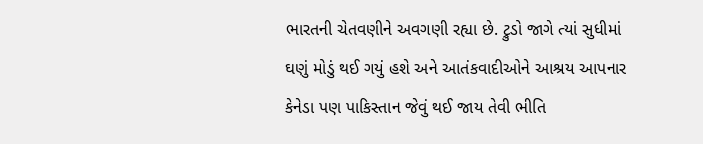ભારતની ચેતવણીને અવગણી રહ્યા છે. ટ્રુડો જાગે ત્યાં સુધીમાં ઘણું મોડું થઈ ગયું હશે અને આતંકવાદીઓને આશ્રય આપનાર કેનેડા પણ પાકિસ્તાન જેવું થઈ જાય તેવી ભીતિ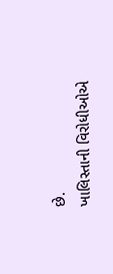છે.
ખાલિસ્તાની વિરોધીઓએ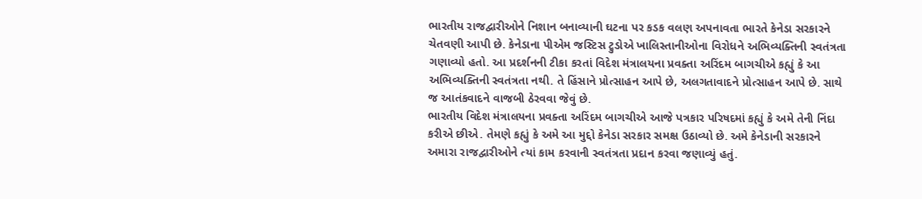ભારતીય રાજદ્વારીઓને નિશાન બનાવ્યાની ઘટના પર કડક વલણ અપનાવતા ભારતે કેનેડા સરકારને ચેતવણી આપી છે. કેનેડાના પીએમ જસ્ટિસ ટ્રુડોએ ખાલિસ્તાનીઓના વિરોધને અભિવ્યક્તિની સ્વતંત્રતા ગણાવ્યો હતો. આ પ્રદર્શનની ટીકા કરતાં વિદેશ મંત્રાલયના પ્રવક્તા અરિંદમ બાગચીએ કહ્યું કે આ અભિવ્યક્તિની સ્વતંત્રતા નથી. તે હિંસાને પ્રોત્સાહન આપે છે, અલગતાવાદને પ્રોત્સાહન આપે છે. સાથે જ આતંકવાદને વાજબી ઠેરવવા જેવું છે.
ભારતીય વિદેશ મંત્રાલયના પ્રવક્તા અરિંદમ બાગચીએ આજે પત્રકાર પરિષદમાં કહ્યું કે અમે તેની નિંદા કરીએ છીએ. તેમણે કહ્યું કે અમે આ મુદ્દો કેનેડા સરકાર સમક્ષ ઉઠાવ્યો છે. અમે કેનેડાની સરકારને અમારા રાજદ્વારીઓને ત્યાં કામ કરવાની સ્વતંત્રતા પ્રદાન કરવા જણાવ્યું હતું.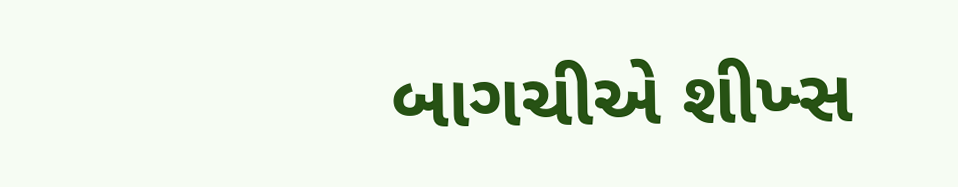બાગચીએ શીખ્સ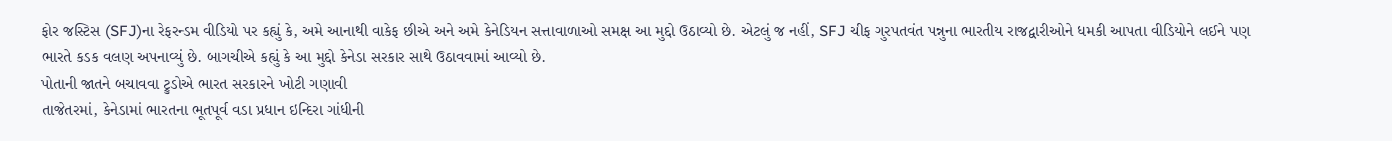ફોર જસ્ટિસ (SFJ)ના રેફરન્ડમ વીડિયો પર કહ્યું કે, અમે આનાથી વાકેફ છીએ અને અમે કેનેડિયન સત્તાવાળાઓ સમક્ષ આ મુદ્દો ઉઠાવ્યો છે. એટલું જ નહીં, SFJ ચીફ ગુરપતવંત પન્નુના ભારતીય રાજદ્વારીઓને ધમકી આપતા વીડિયોને લઈને પણ ભારતે કડક વલણ અપનાવ્યું છે. બાગચીએ કહ્યું કે આ મુદ્દો કેનેડા સરકાર સાથે ઉઠાવવામાં આવ્યો છે.
પોતાની જાતને બચાવવા ટ્રુડોએ ભારત સરકારને ખોટી ગણાવી
તાજેતરમાં, કેનેડામાં ભારતના ભૂતપૂર્વ વડા પ્રધાન ઇન્દિરા ગાંધીની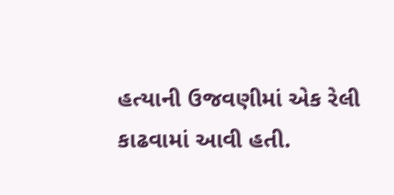હત્યાની ઉજવણીમાં એક રેલી કાઢવામાં આવી હતી.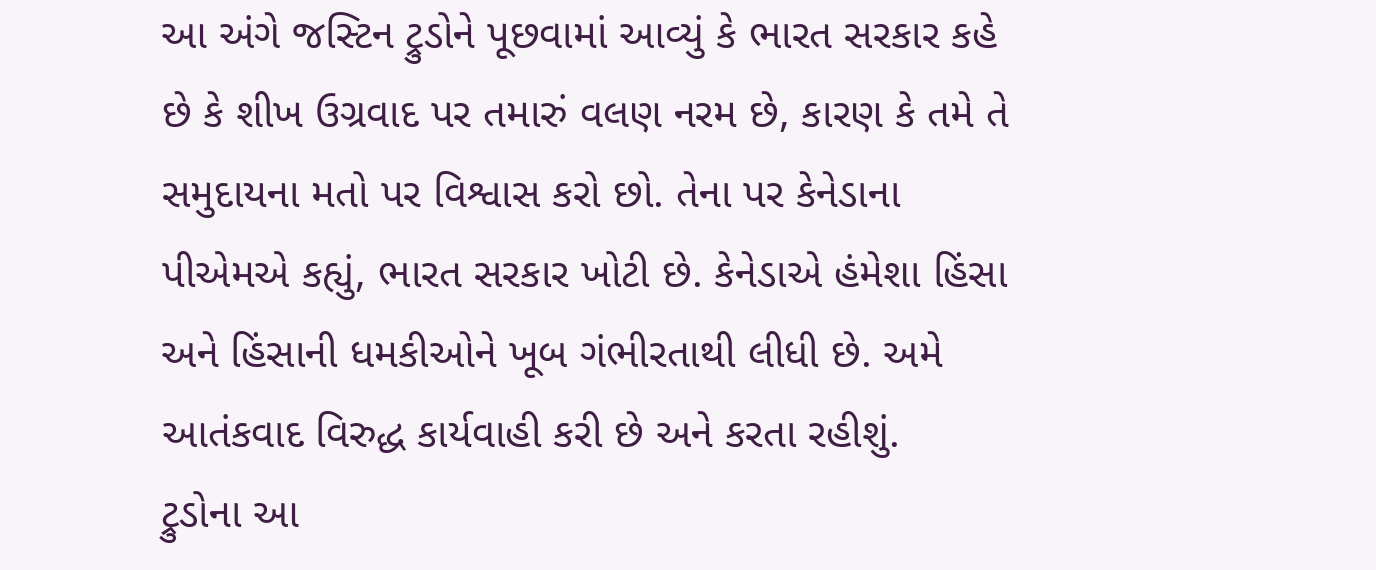આ અંગે જસ્ટિન ટ્રુડોને પૂછવામાં આવ્યું કે ભારત સરકાર કહે છે કે શીખ ઉગ્રવાદ પર તમારું વલણ નરમ છે, કારણ કે તમે તે સમુદાયના મતો પર વિશ્વાસ કરો છો. તેના પર કેનેડાના પીએમએ કહ્યું, ભારત સરકાર ખોટી છે. કેનેડાએ હંમેશા હિંસા અને હિંસાની ધમકીઓને ખૂબ ગંભીરતાથી લીધી છે. અમે આતંકવાદ વિરુદ્ધ કાર્યવાહી કરી છે અને કરતા રહીશું.
ટ્રુડોના આ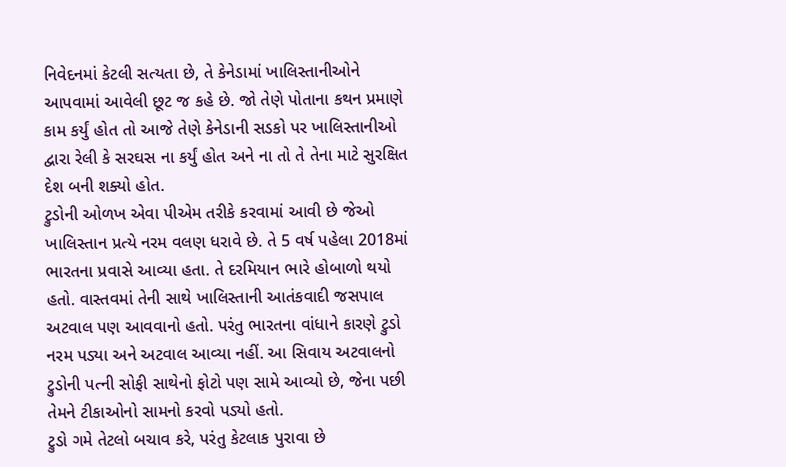નિવેદનમાં કેટલી સત્યતા છે, તે કેનેડામાં ખાલિસ્તાનીઓને આપવામાં આવેલી છૂટ જ કહે છે. જો તેણે પોતાના કથન પ્રમાણે કામ કર્યું હોત તો આજે તેણે કેનેડાની સડકો પર ખાલિસ્તાનીઓ દ્વારા રેલી કે સરઘસ ના કર્યું હોત અને ના તો તે તેના માટે સુરક્ષિત દેશ બની શક્યો હોત.
ટ્રુડોની ઓળખ એવા પીએમ તરીકે કરવામાં આવી છે જેઓ ખાલિસ્તાન પ્રત્યે નરમ વલણ ધરાવે છે. તે 5 વર્ષ પહેલા 2018માં ભારતના પ્રવાસે આવ્યા હતા. તે દરમિયાન ભારે હોબાળો થયો હતો. વાસ્તવમાં તેની સાથે ખાલિસ્તાની આતંકવાદી જસપાલ અટવાલ પણ આવવાનો હતો. પરંતુ ભારતના વાંધાને કારણે ટ્રુડો નરમ પડ્યા અને અટવાલ આવ્યા નહીં. આ સિવાય અટવાલનો ટ્રુડોની પત્ની સોફી સાથેનો ફોટો પણ સામે આવ્યો છે, જેના પછી તેમને ટીકાઓનો સામનો કરવો પડ્યો હતો.
ટ્રુડો ગમે તેટલો બચાવ કરે, પરંતુ કેટલાક પુરાવા છે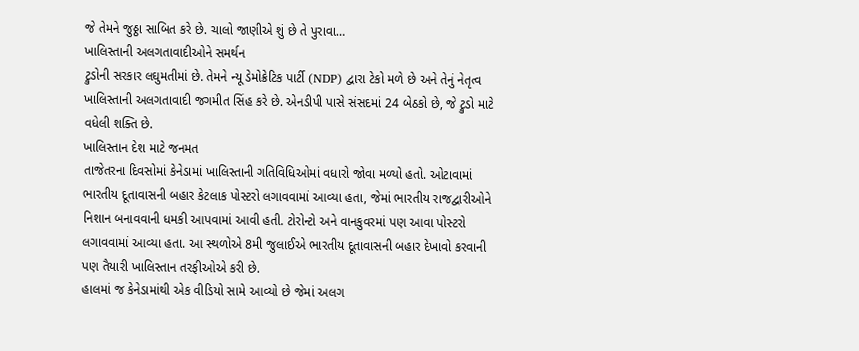જે તેમને જુઠ્ઠા સાબિત કરે છે. ચાલો જાણીએ શું છે તે પુરાવા…
ખાલિસ્તાની અલગતાવાદીઓને સમર્થન
ટ્રુડોની સરકાર લઘુમતીમાં છે. તેમને ન્યૂ ડેમોક્રેટિક પાર્ટી (NDP) દ્વારા ટેકો મળે છે અને તેનું નેતૃત્વ ખાલિસ્તાની અલગતાવાદી જગમીત સિંહ કરે છે. એનડીપી પાસે સંસદમાં 24 બેઠકો છે, જે ટ્રુડો માટે વધેલી શક્તિ છે.
ખાલિસ્તાન દેશ માટે જનમત
તાજેતરના દિવસોમાં કેનેડામાં ખાલિસ્તાની ગતિવિધિઓમાં વધારો જોવા મળ્યો હતો. ઓટાવામાં ભારતીય દૂતાવાસની બહાર કેટલાક પોસ્ટરો લગાવવામાં આવ્યા હતા, જેમાં ભારતીય રાજદ્વારીઓને નિશાન બનાવવાની ધમકી આપવામાં આવી હતી. ટોરોન્ટો અને વાનકુવરમાં પણ આવા પોસ્ટરો લગાવવામાં આવ્યા હતા. આ સ્થળોએ 8મી જુલાઈએ ભારતીય દૂતાવાસની બહાર દેખાવો કરવાની પણ તૈયારી ખાલિસ્તાન તરફીઓએ કરી છે.
હાલમાં જ કેનેડામાંથી એક વીડિયો સામે આવ્યો છે જેમાં અલગ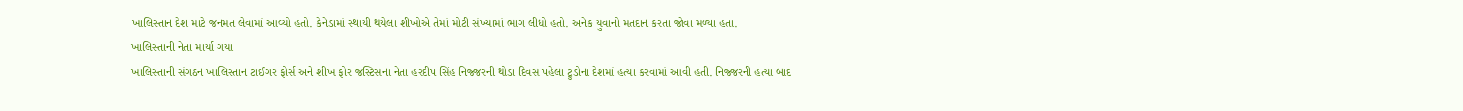ખાલિસ્તાન દેશ માટે જનમત લેવામાં આવ્યો હતો. કેનેડામાં સ્થાયી થયેલા શીખોએ તેમાં મોટી સંખ્યામાં ભાગ લીધો હતો. અનેક યુવાનો મતદાન કરતા જોવા મળ્યા હતા.
ખાલિસ્તાની નેતા માર્યા ગયા
ખાલિસ્તાની સંગઠન ખાલિસ્તાન ટાઈગર ફોર્સ અને શીખ ફોર જસ્ટિસના નેતા હરદીપ સિંહ નિજ્જરની થોડા દિવસ પહેલા ટ્રુડોના દેશમાં હત્યા કરવામાં આવી હતી. નિજ્જરની હત્યા બાદ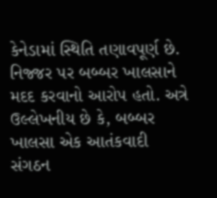કેનેડામાં સ્થિતિ તણાવપૂર્ણ છે. નિજ્જર પર બબ્બર ખાલસાને મદદ કરવાનો આરોપ હતો. અત્રે ઉલ્લેખનીય છે કે, બબ્બર ખાલસા એક આતંકવાદી સંગઠન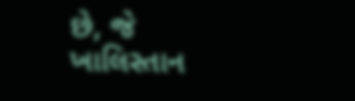છે, જે ખાલિસ્તાન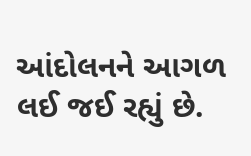આંદોલનને આગળ લઈ જઈ રહ્યું છે.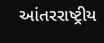આંતરરાષ્ટ્રીય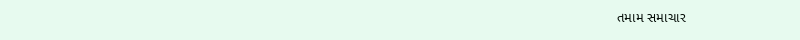તમામ સમાચાર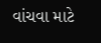વાંચવા માટે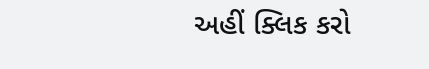અહીં ક્લિક કરો